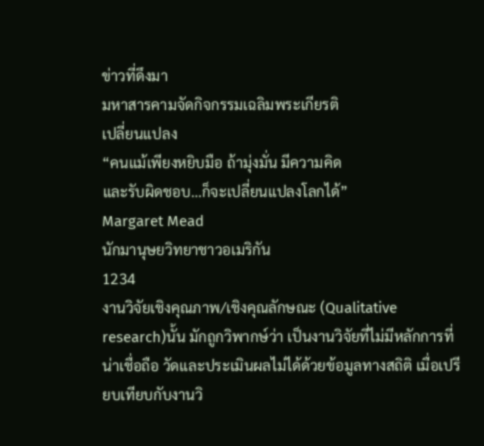ข่าวที่ดึงมา
มหาสารคามจัดกิจกรรมเฉลิมพระเกียรติ
เปลี่ยนแปลง
“คนแม้เพียงหยิบมือ ถ้ามุ่งมั่น มีความคิด
และรับผิดชอบ…ก็จะเปลี่ยนแปลงโลกได้”
Margaret Mead
นักมานุษยวิทยาชาวอเมริกัน
1234
งานวิจัยเชิงคุณภาพ/เชิงคุณลักษณะ (Qualitative research)นั้น มักถูกวิพากษ์ว่า เป็นงานวิจัยที่ไม่มีหลักการที่น่าเชื่อถือ วัดและประเมินผลไม่ได้ด้วยข้อมูลทางสถิติ เมื่อเปรียบเทียบกับงานวิ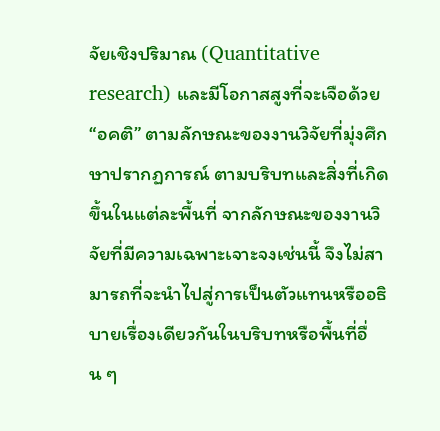จัยเชิงปริมาณ (Quantitative research) และมีโอกาสสูงที่จะเจือด้วย “อคติ” ตามลักษณะของงานวิจัยที่มุ่งศึกษาปรากฏการณ์ ตามบริบทและสิ่งที่เกิดขึ้นในแต่ละพื้นที่ จากลักษณะของงานวิจัยที่มีความเฉพาะเจาะจงเช่นนี้ จึงไม่สามารถที่จะนำไปสู่การเป็นตัวแทนหรืออธิบายเรื่องเดียวกันในบริบทหรือพื้นที่อื่น ๆ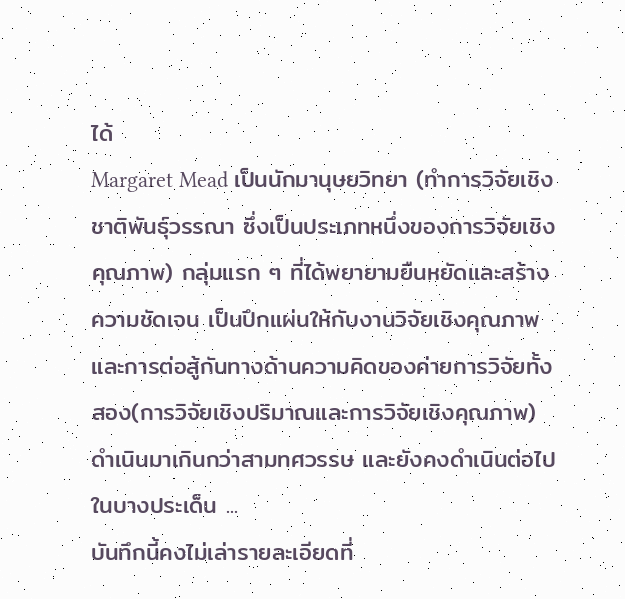ได้
Margaret Mead เป็นนักมานุษยวิทยา (ทำการวิจัยเชิงชาติพันธุ์วรรณา ซึ่งเป็นประเภทหนึ่งของการวิจัยเชิงคุณภาพ) กลุ่มแรก ๆ ที่ได้พยายามยืนหยัดและสร้างความชัดเจน เป็นปึกแผ่นให้กับงานวิจัยเชิงคุณภาพ และการต่อสู้กันทางด้านความคิดของค่ายการวิจัยทั้งสอง(การวิจัยเชิงปริมาณและการวิจัยเชิงคุณภาพ) ดำเนินมาเกินกว่าสามทศวรรษ และยังคงดำเนินต่อไปในบางประเด็น ...
บันทึกนี้คงไม่เล่ารายละเอียดที่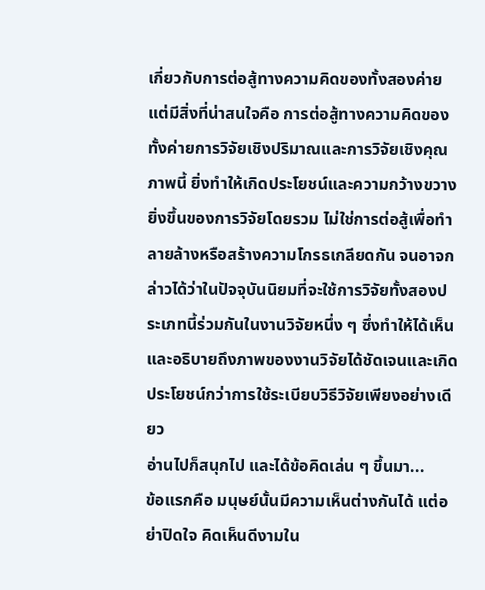เกี่ยวกับการต่อสู้ทางความคิดของทั้งสองค่าย แต่มีสิ่งที่น่าสนใจคือ การต่อสู้ทางความคิดของทั้งค่ายการวิจัยเชิงปริมาณและการวิจัยเชิงคุณภาพนี้ ยิ่งทำให้เกิดประโยชน์และความกว้างขวางยิ่งขึ้นของการวิจัยโดยรวม ไม่ใช่การต่อสู้เพื่อทำลายล้างหรือสร้างความโกรธเกลียดกัน จนอาจกล่าวได้ว่าในปัจจุบันนิยมที่จะใช้การวิจัยทั้งสองประเภทนี้ร่วมกันในงานวิจัยหนึ่ง ๆ ซึ่งทำให้ได้เห็นและอธิบายถึงภาพของงานวิจัยได้ชัดเจนและเกิดประโยชน์กว่าการใช้ระเบียบวิธีวิจัยเพียงอย่างเดียว
อ่านไปก็สนุกไป และได้ข้อคิดเล่น ๆ ขึ้นมา...
ข้อแรกคือ มนุษย์นั้นมีความเห็นต่างกันได้ แต่อย่าปิดใจ คิดเห็นดีงามใน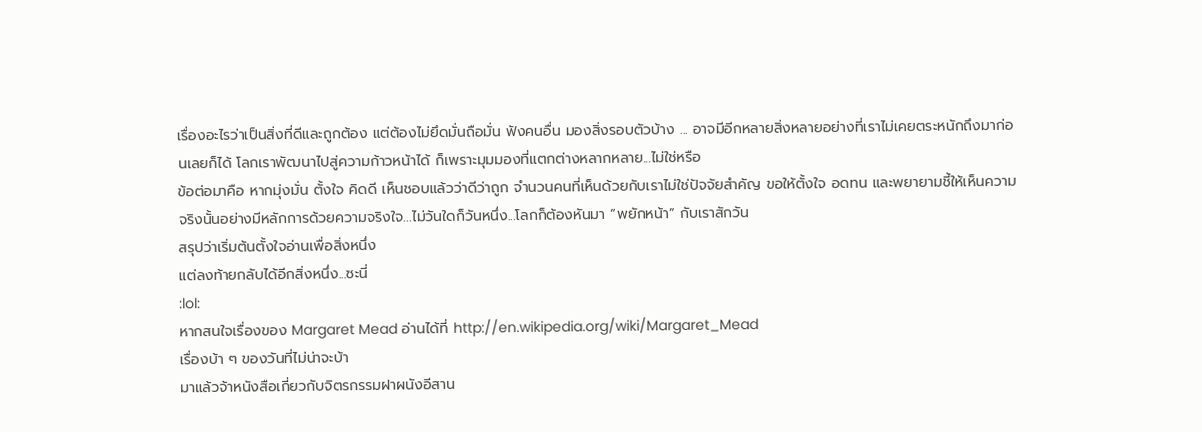เรื่องอะไรว่าเป็นสิ่งที่ดีและถูกต้อง แต่ต้องไม่ยึดมั่นถือมั่น ฟังคนอื่น มองสิ่งรอบตัวบ้าง ... อาจมีอีกหลายสิ่งหลายอย่างที่เราไม่เคยตระหนักถึงมาก่อนเลยก็ได้ โลกเราพัฒนาไปสู่ความก้าวหน้าได้ ก็เพราะมุมมองที่แตกต่างหลากหลาย...ไม่ใช่หรือ
ข้อต่อมาคือ หากมุ่งมั่น ตั้งใจ คิดดี เห็นชอบแล้วว่าดีว่าถูก จำนวนคนที่เห็นด้วยกับเราไม่ใช่ปัจจัยสำคัญ ขอให้ตั้งใจ อดทน และพยายามชี้ให้เห็นความจริงนั้นอย่างมีหลักการด้วยความจริงใจ...ไม่วันใดก็วันหนึ่ง...โลกก็ต้องหันมา “พยักหน้า” กับเราสักวัน
สรุปว่าเริ่มต้นตั้งใจอ่านเพื่อสิ่งหนึ่ง
แต่ลงท้ายกลับได้อีกสิ่งหนึ่ง...ซะนี่
:lol:
หากสนใจเรื่องของ Margaret Mead อ่านได้ที่ http://en.wikipedia.org/wiki/Margaret_Mead
เรื่องบ้า ๆ ของวันที่ไม่น่าจะบ้า
มาแล้วจ้าหนังสือเกี่ยวกับจิตรกรรมฝาผนังอีสาน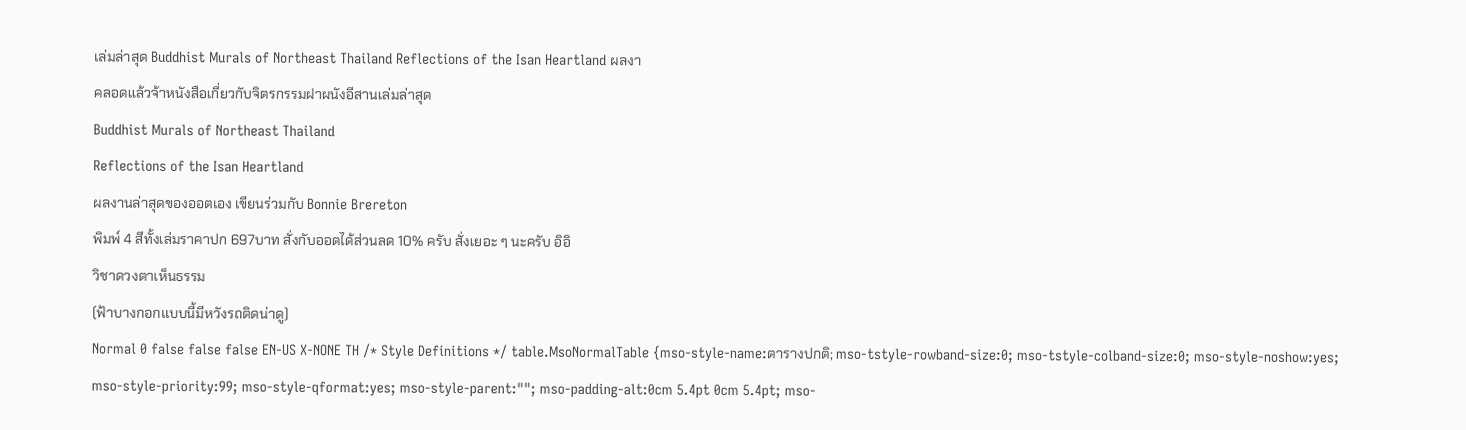เล่มล่าสุด Buddhist Murals of Northeast Thailand Reflections of the Isan Heartland ผลงา
คลอดแล้วจ้าหนังสือเกี่ยวกับจิตรกรรมฝาผนังอีสานเล่มล่าสุด
Buddhist Murals of Northeast Thailand
Reflections of the Isan Heartland
ผลงานล่าสุดของออตเอง เขียนร่วมกับ Bonnie Brereton
พิมพ์ 4 สีทั้งเล่มราคาปก 697บาท สั่งกับออตได้ส่วนลด 10% ครับ สั่งเยอะ ๆ นะครับ อิอิ
วิชาดวงตาเห็นธรรม
(ฟ้าบางกอกแบบนี้มีหวังรถติดน่าดู)
Normal 0 false false false EN-US X-NONE TH /* Style Definitions */ table.MsoNormalTable {mso-style-name:ตารางปกติ; mso-tstyle-rowband-size:0; mso-tstyle-colband-size:0; mso-style-noshow:yes; mso-style-priority:99; mso-style-qformat:yes; mso-style-parent:""; mso-padding-alt:0cm 5.4pt 0cm 5.4pt; mso-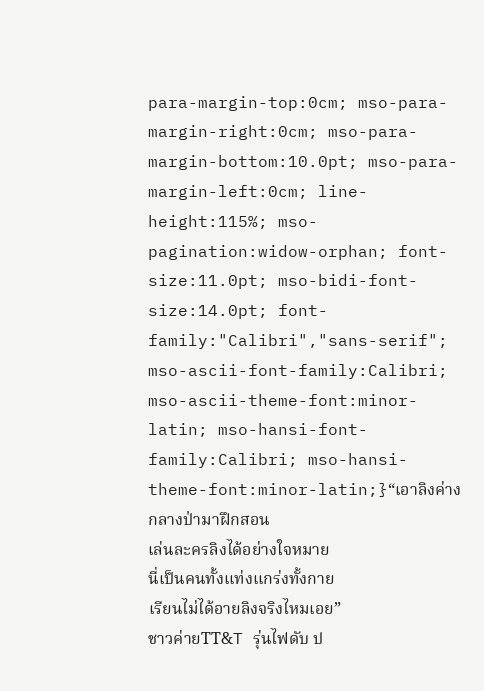para-margin-top:0cm; mso-para-margin-right:0cm; mso-para-margin-bottom:10.0pt; mso-para-margin-left:0cm; line-height:115%; mso-pagination:widow-orphan; font-size:11.0pt; mso-bidi-font-size:14.0pt; font-family:"Calibri","sans-serif"; mso-ascii-font-family:Calibri; mso-ascii-theme-font:minor-latin; mso-hansi-font-family:Calibri; mso-hansi-theme-font:minor-latin;}“เอาลิงค่างกลางป่ามาฝึกสอน
เล่นละครลิงได้อย่างใจหมาย
นี่เป็นคนทั้งแท่งแกร่งทั้งกาย
เรียนไม่ได้อายลิงจริงไหมเอย”
ชาวค่ายTT&T รุ่นไฟดับ ป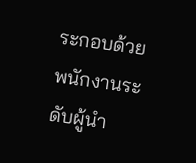ระกอบด้วยพนักงานระดับผู้นำ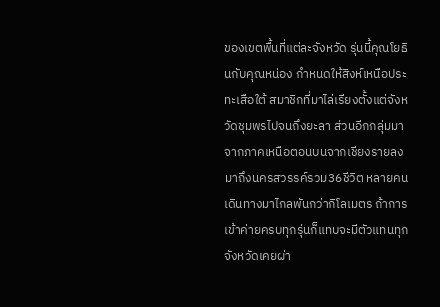ของเขตพื้นที่แต่ละจังหวัด รุ่นนี้คุณโยธินกับคุณหน่อง กำหนดให้สิงห์เหนือประทะเสือใต้ สมาชิกที่มาไล่เรียงตั้งแต่จังหวัดชุมพรไปจนถึงยะลา ส่วนอีกกลุ่มมาจากภาคเหนือตอนบนจากเชียงรายลงมาถึงนครสวรรค์รวม36ชีวิต หลายคนเดินทางมาไกลพันกว่ากิโลเมตร ถ้าการเข้าค่ายครบทุกรุ่นก็แทบจะมีตัวแทนทุกจังหวัดเคยผ่า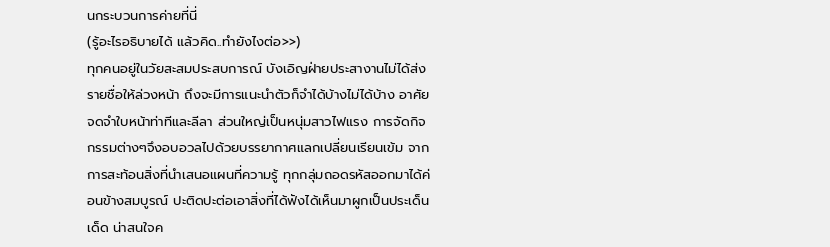นกระบวนการค่ายที่นี่
(รู้อะไรอธิบายได้ แล้วคิด..ทำยังไงต่อ>>)
ทุกคนอยู่ในวัยสะสมประสบการณ์ บังเอิญฝ่ายประสางานไม่ได้ส่งรายชื่อให้ล่วงหน้า ถึงจะมีการแนะนำตัวก็จำได้บ้างไม่ได้บ้าง อาศัยจดจำใบหน้าท่าทีและลีลา ส่วนใหญ่เป็นหนุ่มสาวไฟแรง การจัดกิจกรรมต่างๆจึงอบอวลไปด้วยบรรยากาศแลกเปลี่ยนเรียนเข้ม จากการสะท้อนสิ่งที่นำเสนอแผนที่ความรู้ ทุกกลุ่มถอดรหัสออกมาได้ค่อนข้างสมบูรณ์ ปะติดปะต่อเอาสิ่งที่ได้ฟังได้เห็นมาผูกเป็นประเด็นเด็ด น่าสนใจค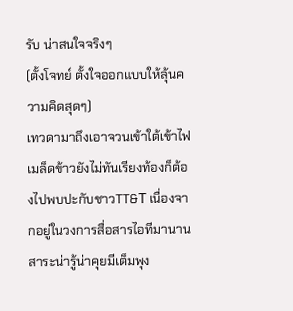รับ น่าสนใจจริงๆ
(ตั้งโจทย์ ตั้งใจออกแบบให้ลุ้นความคิดสุดๆ)
เทวดามาถึงเอาจวนเข้าใต้เข้าไฟ เมล็ดข้าวยังไม่ทันเรียงท้องก็ต้องไปพบปะกับชาวTT&T เนื่องจากอยู่ในวงการสื่อสารไอทีมานาน สาระน่ารู้น่าคุยมีเต็มพุง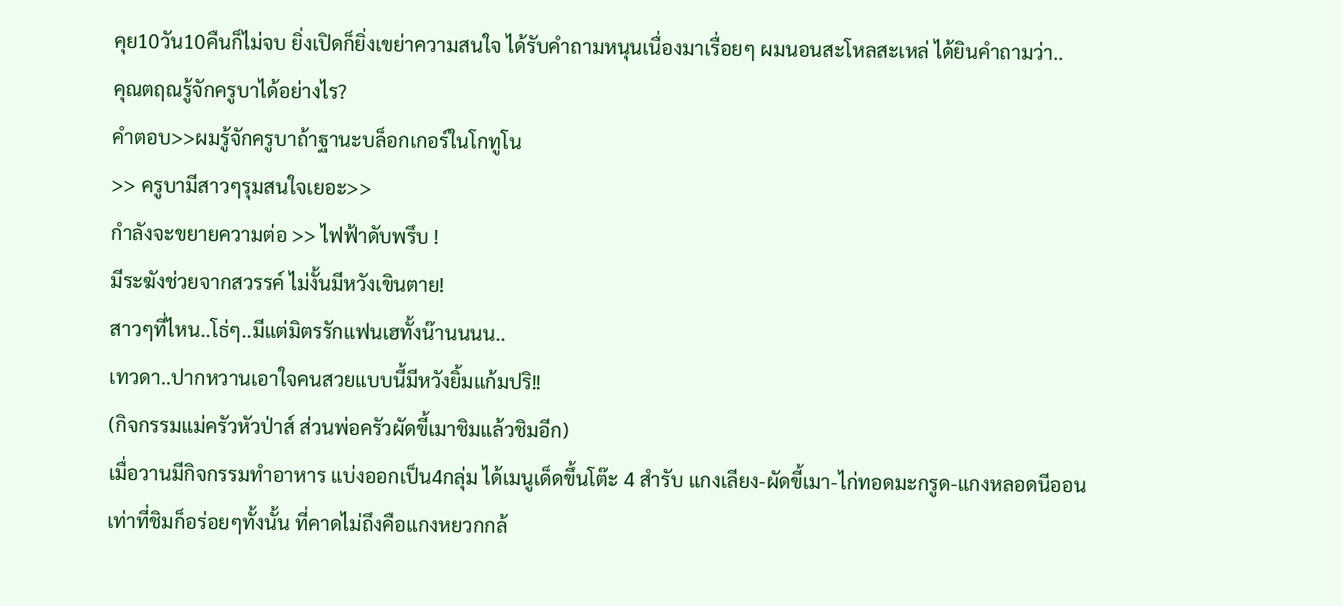คุย10วัน10คืนก็ไม่จบ ยิ่งเปิดก็ยิ่งเขย่าความสนใจ ได้รับคำถามหนุนเนื่องมาเรื่อยๆ ผมนอนสะโหลสะเหล่ ได้ยินคำถามว่า..
คุณตฤณรู้จักครูบาได้อย่างไร?
คำตอบ>>ผมรู้จักครูบาถ้าฐานะบล็อกเกอร์ในโกทูโน
>> ครูบามีสาวๆรุมสนใจเยอะ>>
กำลังจะขยายความต่อ >> ไฟฟ้าดับพรึบ !
มีระฆังช่วยจากสวรรค์ ไม่งั้นมีหวังเขินตาย!
สาวๆที่ไหน..โธ่ๆ..มีแต่มิตรรักแฟนเฮทั้งน๊านนนน..
เทวดา..ปากหวานเอาใจคนสวยแบบนี้มีหวังยิ้มแก้มปริ!!
(กิจกรรมแม่ครัวหัวป่าส์ ส่วนพ่อครัวผัดขี้เมาชิมแล้วชิมอีก)
เมื่อวานมีกิจกรรมทำอาหาร แบ่งออกเป็น4กลุ่ม ได้เมนูเด็ดขึ้นโต๊ะ 4 สำรับ แกงเลียง-ผัดขี้เมา-ไก่ทอดมะกรูด-แกงหลอดนีออน เท่าที่ชิมก็อร่อยๆทั้งนั้น ที่คาดไม่ถึงคือแกงหยวกกล้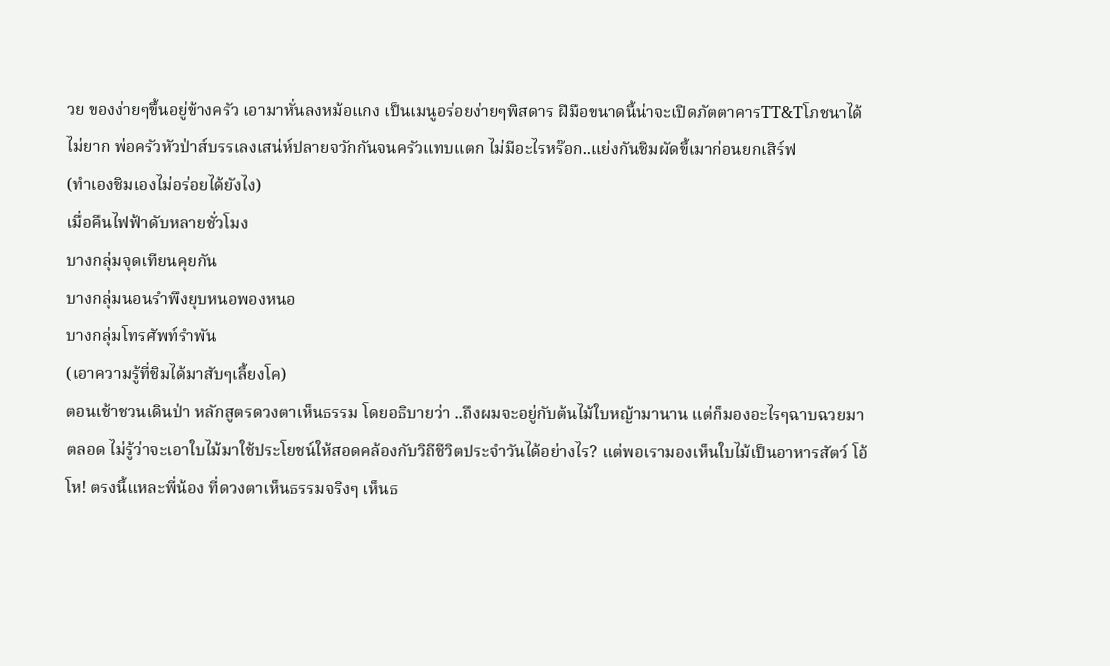วย ของง่ายๆขึ้นอยู่ข้างครัว เอามาหั่นลงหม้อแกง เป็นเมนูอร่อยง่ายๆพิสดาร ฝีมือขนาดนี้น่าจะเปิดภัตตาคารTT&Tโภชนาได้ไม่ยาก พ่อครัวหัวป่าส์บรรเลงเสน่ห์ปลายจวักกันจนครัวแทบแตก ไม่มีอะไรหร๊อก..แย่งกันชิมผัดขี้เมาก่อนยกเสิร์ฟ
(ทำเองชิมเองไม่อร่อยได้ยังไง)
เมื่อคืนไฟฟ้าดับหลายชั่วโมง
บางกลุ่มจุดเทียนคุยกัน
บางกลุ่มนอนรำพึงยุบหนอพองหนอ
บางกลุ่มโทรศัพท์รำพัน
(เอาความรู้ที่ชิมได้มาสับๆเลี้ยงโค)
ตอนเช้าชวนเดินป่า หลักสูตรดวงตาเห็นธรรม โดยอธิบายว่า ..ถึงผมจะอยู่กับต้นไม้ใบหญ้ามานาน แต่ก็มองอะไรๆฉาบฉวยมาตลอด ไม่รู้ว่าจะเอาใบไม้มาใช้ประโยชน์ให้สอดคล้องกับวิถีชีวิตประจำวันได้อย่างไร? แต่พอเรามองเห็นใบไม้เป็นอาหารสัตว์ โอ้โห! ตรงนี้แหละพี่น้อง ที่ดวงตาเห็นธรรมจริงๆ เห็นธ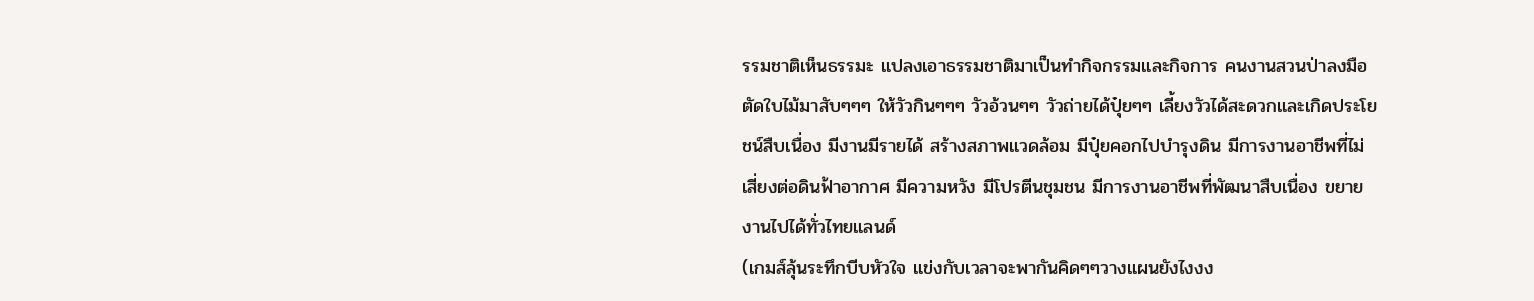รรมชาติเห็นธรรมะ แปลงเอาธรรมชาติมาเป็นทำกิจกรรมและกิจการ คนงานสวนป่าลงมือตัดใบไม้มาสับๆๆๆ ให้วัวกินๆๆๆ วัวอ้วนๆๆ วัวถ่ายได้ปุ๋ยๆๆ เลี้ยงวัวได้สะดวกและเกิดประโยชน์สืบเนื่อง มีงานมีรายได้ สร้างสภาพแวดล้อม มีปุ๋ยคอกไปบำรุงดิน มีการงานอาชีพที่ไม่เสี่ยงต่อดินฟ้าอากาศ มีความหวัง มีโปรตีนชุมชน มีการงานอาชีพที่พัฒนาสืบเนื่อง ขยายงานไปได้ทั่วไทยแลนด์
(เกมส์ลุ้นระทึกบีบหัวใจ แข่งกับเวลาจะพากันคิดๆๆวางแผนยังไงงง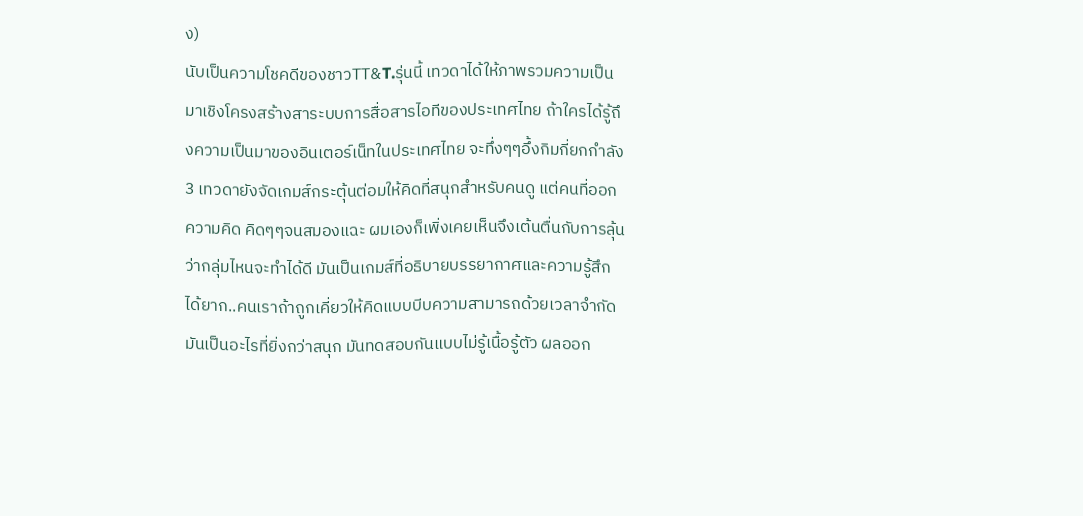ง)
นับเป็นความโชคดีของชาวTT&T.รุ่นนี้ เทวดาได้ให้ภาพรวมความเป็นมาเชิงโครงสร้างสาระบบการสื่อสารไอทีของประเทศไทย ถ้าใครได้รู้ถึงความเป็นมาของอินเตอร์เน็ทในประเทศไทย จะทึ่งๆๆอึ้งกิมกี่ยกกำลัง3 เทวดายังจัดเกมส์กระตุ้นต่อมให้คิดที่สนุกสำหรับคนดู แต่คนที่ออกความคิด คิดๆๆจนสมองแฉะ ผมเองก็เพิ่งเคยเห็นจึงเต้นตื่นกับการลุ้นว่ากลุ่มไหนจะทำได้ดี มันเป็นเกมส์ที่อธิบายบรรยากาศและความรู้สึกได้ยาก..คนเราถ้าถูกเคี่ยวให้คิดแบบบีบความสามารถด้วยเวลาจำกัด มันเป็นอะไรที่ยิ่งกว่าสนุก มันทดสอบกันแบบไม่รู้เนื้อรู้ตัว ผลออก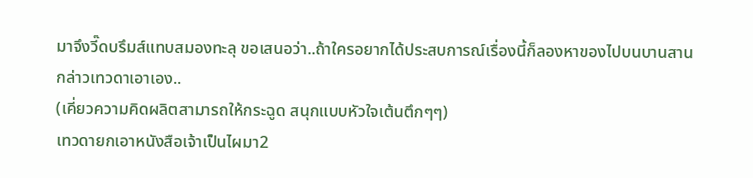มาจึงวี๊ดบรึมส์แทบสมองทะลุ ขอเสนอว่า..ถ้าใครอยากได้ประสบการณ์เรื่องนี้ก็ลองหาของไปบนบานสานกล่าวเทวดาเอาเอง..
(เคี่ยวความคิดผลิตสามารถให้กระฉูด สนุกแบบหัวใจเต้นตึกๆๆ)
เทวดายกเอาหนังสือเจ้าเป็นไผมา2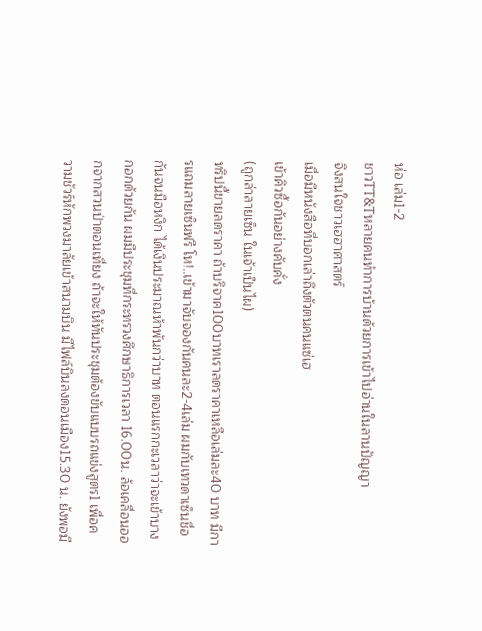ห่อ เล่ม1-2
ชาวTT&Tหลายคนทำการบ้านด้วยการเข้าไปอ่านในลานปัญญา
จึงสนใจชาวเฮฮาศาสตร์
เมื่อมีหนังสือที่บอกเล่าถึงตัวตนคนแซ่เฮ
เข้าคิวซื้อกันอย่างคับคั่ง
(ถูกล่าลายเซ็น ในเจ้าเป็นไผ)
ทริปนี้ขายลดราคา ถ้าบริจาค100บาทเราลดราคาเหลือเล่มละ40 บาท มีการแถมลายเซ็นฟรี โห!..เข้ามาจับจองกันคนละ2-4เล่ม ผมกับเทวดาเซ็นชื่อกันจนมือหงิก ได้เงินประมาณห้าพันกว่าบาท ตอนแรกกะเวลาว่าจะเข้าบางกอกด้วยกัน ผมมีประชุมที่กระทรวงศึกษาธิการเวลา 16.00น. ล้อเคลื่อนออกจากสวนป่าตอนเที่ยง ถ้าจะให้ทันประชุมต้องขับแบบรถแข่งสูตร1 เพื่อความชัวร์หักพวงมาลัยเข้าสนามบิน มีไฟล์บินลงดอนเมือง15.30 น. ยังพอมี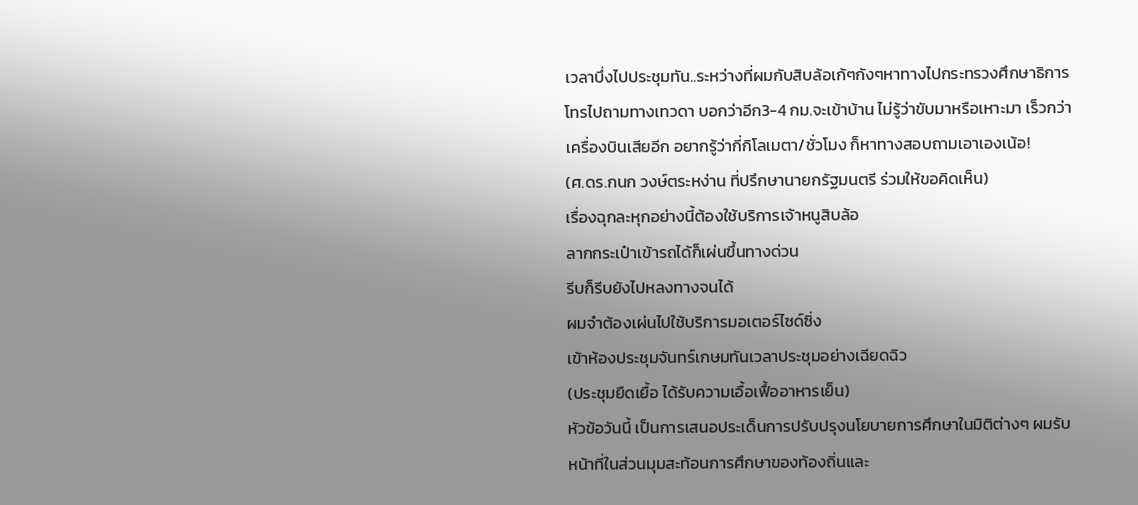เวลาบึ่งไปประชุมทัน..ระหว่างที่ผมกับสิบล้อเก้ๆกังๆหาทางไปกระทรวงศึกษาธิการ โทรไปถามทางเทวดา บอกว่าอีก3-4 กม.จะเข้าบ้าน ไม่รู้ว่าขับมาหรือเหาะมา เร็วกว่าเครื่องบินเสียอีก อยากรู้ว่ากี่กิโลเมตา/ชั่วโมง ก็หาทางสอบถามเอาเองเน้อ!
(ศ.ดร.กนก วงษ์ตระหง่าน ที่ปรึกษานายกรัฐมนตรี ร่วมให้ขอคิดเห็น)
เรื่องฉุกละหุกอย่างนี้ต้องใช้บริการเจ้าหนูสิบล้อ
ลากกระเป๋าเข้ารถได้ก็เผ่นขึ้นทางด่วน
รีบก็รีบยังไปหลงทางจนได้
ผมจำต้องเผ่นไปใช้บริการมอเตอร์ไซด์ซิ่ง
เข้าห้องประชุมจันทร์เกษมทันเวลาประชุมอย่างเฉียดฉิว
(ประชุมยืดเยื้อ ได้รับความเอื้อเฟื้ออาหารเย็น)
หัวข้อวันนี้ เป็นการเสนอประเด็นการปรับปรุงนโยบายการศึกษาในมิติต่างๆ ผมรับหน้าที่ในส่วนมุมสะท้อนการศึกษาของท้องถิ่นและ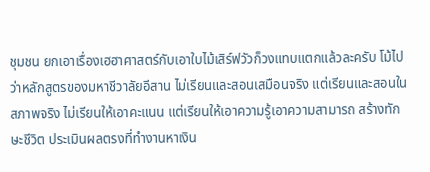ชุมชน ยกเอาเรื่องเฮฮาศาสตร์กับเอาใบไม้เสิร์ฟวัวก็วงแทบแตกแล้วละครับ โม้ไปว่าหลักสูตรของมหาชีวาลัยอีสาน ไม่เรียนและสอนเสมือนจริง แต่เรียนและสอนในสภาพจริง ไม่เรียนให้เอาคะแนน แต่เรียนให้เอาความรู้เอาความสามารถ สร้างทักษะชีวิต ประเมินผลตรงที่ทำงานหาเงิน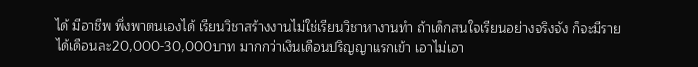ได้ มีอาชีพ พึ่งพาตนเองได้ เรียนวิชาสร้างงานไม่ใช่เรียนวิชาหางานทำ ถ้าเด็กสนใจเรียนอย่างจริงจัง ก็จะมีรายได้เดือนละ20,000-30,000บาท มากกว่าเงินเดือนปริญญาแรกเข้า เอาไม่เอา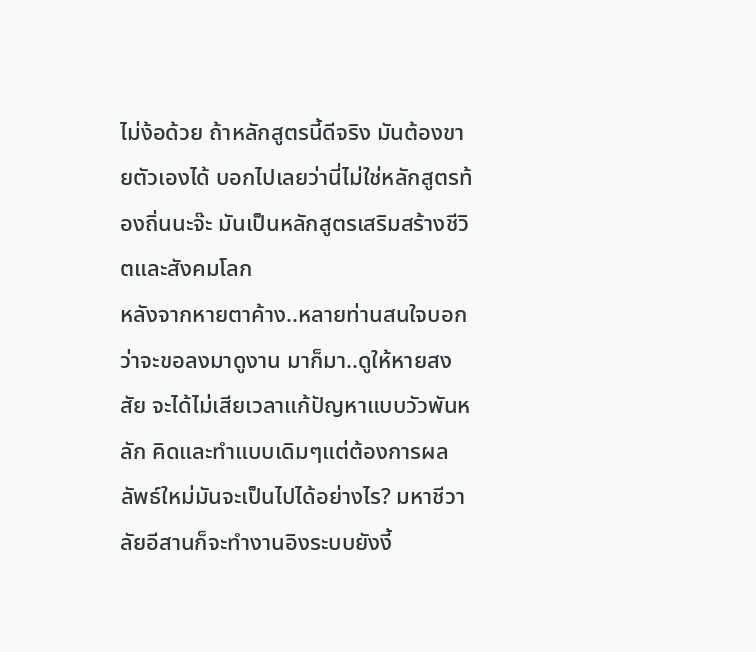ไม่ง้อด้วย ถ้าหลักสูตรนี้ดีจริง มันต้องขายตัวเองได้ บอกไปเลยว่านี่ไม่ใช่หลักสูตรท้องถิ่นนะจ๊ะ มันเป็นหลักสูตรเสริมสร้างชีวิตและสังคมโลก
หลังจากหายตาค้าง..หลายท่านสนใจบอกว่าจะขอลงมาดูงาน มาก็มา..ดูให้หายสงสัย จะได้ไม่เสียเวลาแก้ปัญหาแบบวัวพันหลัก คิดและทำแบบเดิมๆแต่ต้องการผลลัพธ์ใหม่มันจะเป็นไปได้อย่างไร? มหาชีวาลัยอีสานก็จะทำงานอิงระบบยังงี้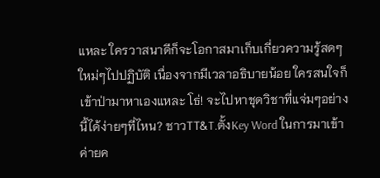แหละ ใครวาสนาดีก็จะโอกาสมาเก็บเกี่ยวความรู้สดๆใหม่ๆไปปฏิบัติ เนื่องจากมีเวลาอธิบายน้อย ใครสนใจก็เข้าป่ามาหาเองแหละ โธ่! จะไปหาชุดวิชาที่แจ่มๆอย่างนี้ได้ง่ายๆที่ไหน? ชาวTT&T.ตั้งKey Word ในการมาเข้าค่ายค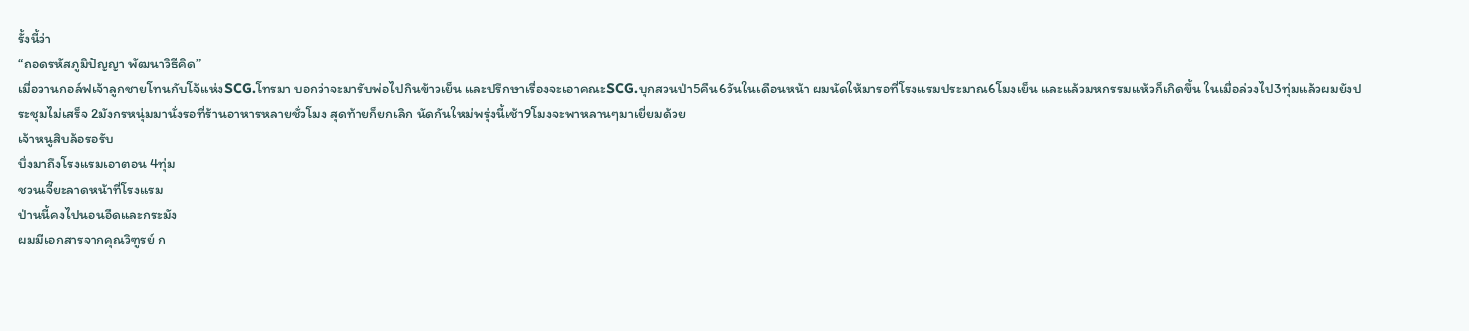รั้งนี้ว่า
“ถอดรหัสภูมิปัญญา พัฒนาวิธีคิด”
เมื่อวานกอล์ฟเจ้าลูกชายโทนกับโจ้แห่งSCG.โทรมา บอกว่าจะมารับพ่อไปกินข้าวเย็น และปรึกษาเรื่องจะเอาคณะSCG.บุกสวนป่า5คืน6วันในเดือนหน้า ผมนัดให้มารอที่โรงแรมประมาณ6โมงเย็น และแล้วมหกรรมแห้วก็เกิดขึ้น ในเมื่อล่วงไป3ทุ่มแล้วผมยังประชุมไม่เสร็จ 2มังกรหนุ่มมานั่งรอที่ร้านอาหารหลายชั่วโมง สุดท้ายก็ยกเลิก นัดกันใหม่พรุ่งนี้เช้า9โมงจะพาหลานๆมาเยี่ยมด้วย
เจ้าหนูสิบล้อรอรับ
บึ่งมาถึงโรงแรมเอาตอน 4ทุ่ม
ชวนเจี๊ยะลาดหน้าที่โรงแรม
ป่านนี้คงไปนอนอืดและกระมัง
ผมมีเอกสารจากคุณวิฑูรย์ ก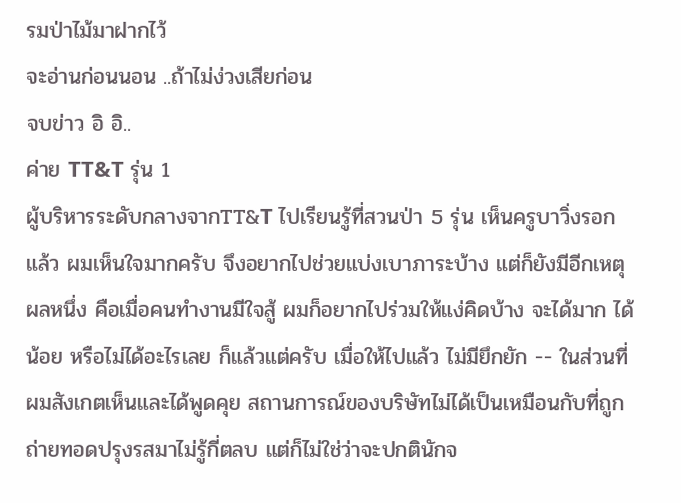รมป่าไม้มาฝากไว้
จะอ่านก่อนนอน ..ถ้าไม่ง่วงเสียก่อน
จบข่าว อิ อิ..
ค่าย TT&T รุ่น 1
ผู้บริหารระดับกลางจากTT&T ไปเรียนรู้ที่สวนป่า 5 รุ่น เห็นครูบาวิ่งรอกแล้ว ผมเห็นใจมากครับ จึงอยากไปช่วยแบ่งเบาภาระบ้าง แต่ก็ยังมีอีกเหตุผลหนึ่ง คือเมื่อคนทำงานมีใจสู้ ผมก็อยากไปร่วมให้แง่คิดบ้าง จะได้มาก ได้น้อย หรือไม่ได้อะไรเลย ก็แล้วแต่ครับ เมื่อให้ไปแล้ว ไม่มียึกยัก -- ในส่วนที่ผมสังเกตเห็นและได้พูดคุย สถานการณ์ของบริษัทไม่ได้เป็นเหมือนกับที่ถูกถ่ายทอดปรุงรสมาไม่รู้กี่ตลบ แต่ก็ไม่ใช่ว่าจะปกตินักจ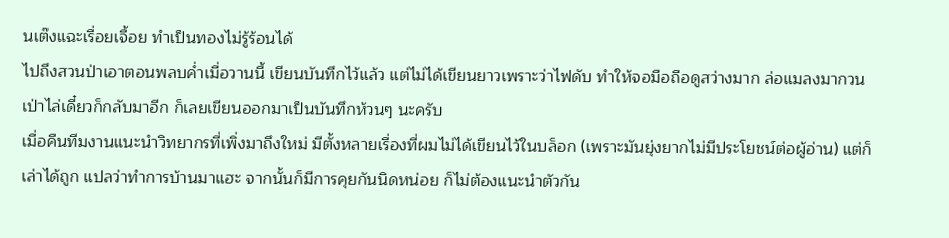นเต๊งแฉะเรื่อยเจื้อย ทำเป็นทองไม่รู้ร้อนได้
ไปถึงสวนป่าเอาตอนพลบค่ำเมื่อวานนี้ เขียนบันทึกไว้แล้ว แต่ไม่ได้เขียนยาวเพราะว่าไฟดับ ทำให้จอมือถือดูสว่างมาก ล่อแมลงมากวน เป่าไล่เดี๋ยวก็กลับมาอีก ก็เลยเขียนออกมาเป็นบันทึกห้วนๆ นะครับ
เมื่อคืนทีมงานแนะนำวิทยากรที่เพิ่งมาถึงใหม่ มีตั้งหลายเรื่องที่ผมไม่ได้เขียนไว้ในบล็อก (เพราะมันยุ่งยากไม่มีประโยชน์ต่อผู้อ่าน) แต่ก็เล่าได้ถูก แปลว่าทำการบ้านมาแฮะ จากนั้นก็มีการคุยกันนิดหน่อย ก็ไม่ต้องแนะนำตัวกัน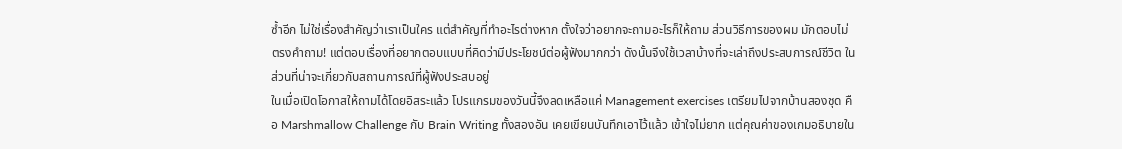ซ้ำอีก ไม่ใช่เรื่องสำคัญว่าเราเป็นใคร แต่สำคัญที่ทำอะไรต่างหาก ตั้งใจว่าอยากจะถามอะไรก็ให้ถาม ส่วนวิธีการของผม มักตอบไม่ตรงคำถาม! แต่ตอบเรื่องที่อยากตอบแบบที่คิดว่ามีประโยชน์ต่อผู้ฟังมากกว่า ดังนั้นจึงใช้เวลาบ้างที่จะเล่าถึงประสบการณ์ชีวิต ในส่วนที่น่าจะเกี่ยวกับสถานการณ์ที่ผู้ฟังประสบอยู่
ในเมื่อเปิดโอกาสให้ถามได้โดยอิสระแล้ว โปรแกรมของวันนี้จึงลดเหลือแค่ Management exercises เตรียมไปจากบ้านสองชุด คือ Marshmallow Challenge กับ Brain Writing ทั้งสองอัน เคยเขียนบันทึกเอาไว้แล้ว เข้าใจไม่ยาก แต่คุณค่าของเกมอธิบายใน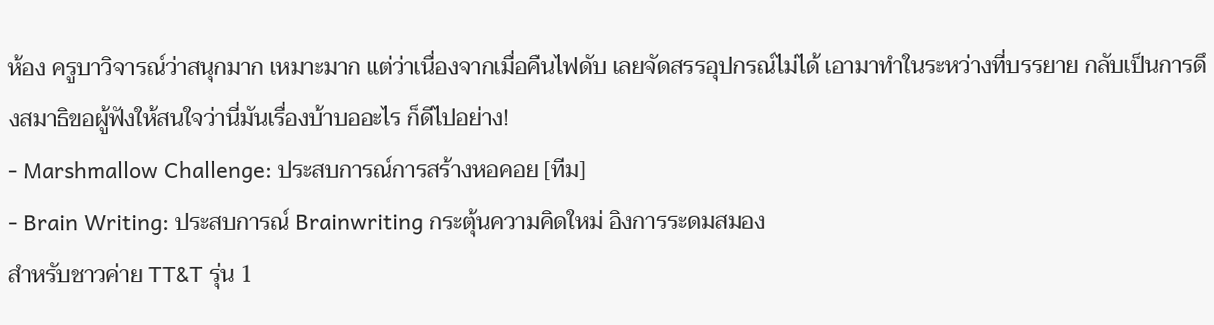ห้อง ครูบาวิจารณ์ว่าสนุกมาก เหมาะมาก แต่ว่าเนื่องจากเมื่อคืนไฟดับ เลยจัดสรรอุปกรณ์ไม่ได้ เอามาทำในระหว่างที่บรรยาย กลับเป็นการดึงสมาธิขอผู้ฟังให้สนใจว่านี่มันเรื่องบ้าบออะไร ก็ดีไปอย่าง!
- Marshmallow Challenge: ประสบการณ์การสร้างหอคอย [ทีม]
- Brain Writing: ประสบการณ์ Brainwriting กระตุ้นความคิดใหม่ อิงการระดมสมอง
สำหรับชาวค่าย TT&T รุ่น 1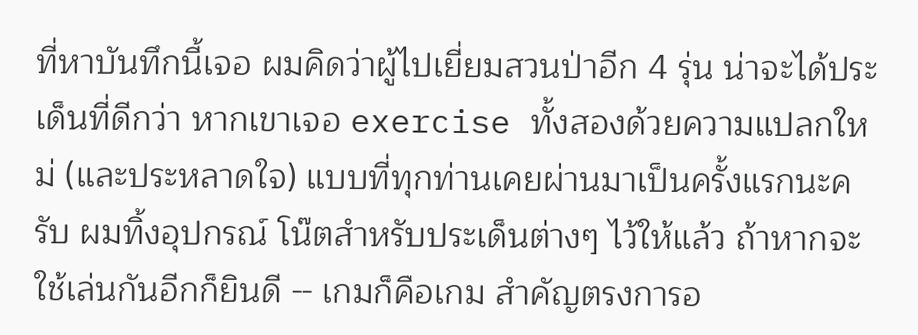ที่หาบันทึกนี้เจอ ผมคิดว่าผู้ไปเยี่ยมสวนป่าอีก 4 รุ่น น่าจะได้ประเด็นที่ดีกว่า หากเขาเจอ exercise ทั้งสองด้วยความแปลกใหม่ (และประหลาดใจ) แบบที่ทุกท่านเคยผ่านมาเป็นครั้งแรกนะครับ ผมทิ้งอุปกรณ์ โน๊ตสำหรับประเด็นต่างๆ ไว้ให้แล้ว ถ้าหากจะใช้เล่นกันอีกก็ยินดี -- เกมก็คือเกม สำคัญตรงการอ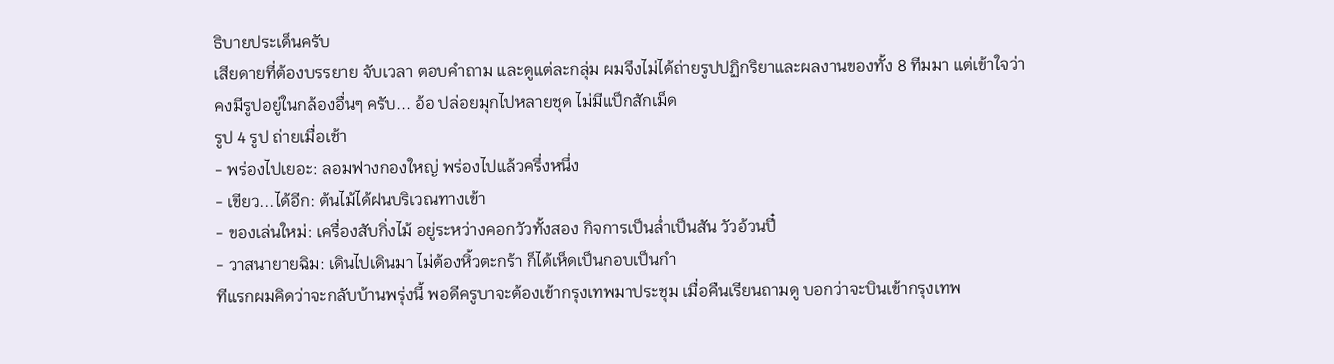ธิบายประเด็นครับ
เสียดายที่ต้องบรรยาย จับเวลา ตอบคำถาม และดูแต่ละกลุ่ม ผมจึงไม่ได้ถ่ายรูปปฏิกริยาและผลงานของทั้ง 8 ทีมมา แต่เข้าใจว่าคงมีรูปอยู่ในกล้องอื่นๆ ครับ... อ้อ ปล่อยมุกไปหลายชุด ไม่มีแป็กสักเม็ด
รูป 4 รูป ถ่ายเมื่อเช้า
- พร่องไปเยอะ: ลอมฟางกองใหญ่ พร่องไปแล้วครึ่งหนึ่ง
- เขียว...ได้อีก: ต้นไม้ได้ฝนบริเวณทางเข้า
- ของเล่นใหม่: เครื่องสับกิ่งไม้ อยู่ระหว่างคอกวัวทั้งสอง กิจการเป็นล่ำเป็นสัน วัวอ้วนปี๋
- วาสนายายฉิม: เดินไปเดินมา ไม่ต้องหิ้วตะกร้า ก็ได้เห็ดเป็นกอบเป็นกำ
ทีแรกผมคิดว่าจะกลับบ้านพรุ่งนี้ พอดีครูบาจะต้องเข้ากรุงเทพมาประชุม เมื่อคืนเรียนถามดู บอกว่าจะบินเข้ากรุงเทพ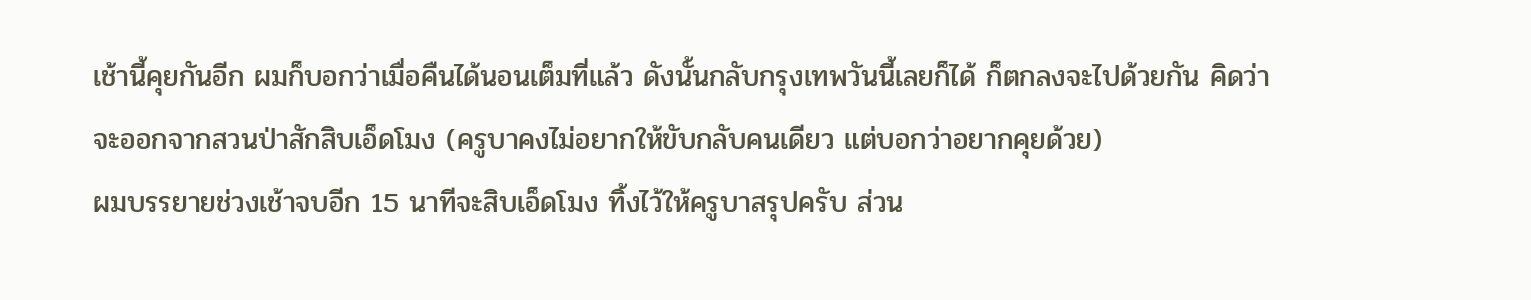เช้านี้คุยกันอีก ผมก็บอกว่าเมื่อคืนได้นอนเต็มที่แล้ว ดังนั้นกลับกรุงเทพวันนี้เลยก็ได้ ก็ตกลงจะไปด้วยกัน คิดว่าจะออกจากสวนป่าสักสิบเอ็ดโมง (ครูบาคงไม่อยากให้ขับกลับคนเดียว แต่บอกว่าอยากคุยด้วย)
ผมบรรยายช่วงเช้าจบอีก 15 นาทีจะสิบเอ็ดโมง ทิ้งไว้ให้ครูบาสรุปครับ ส่วน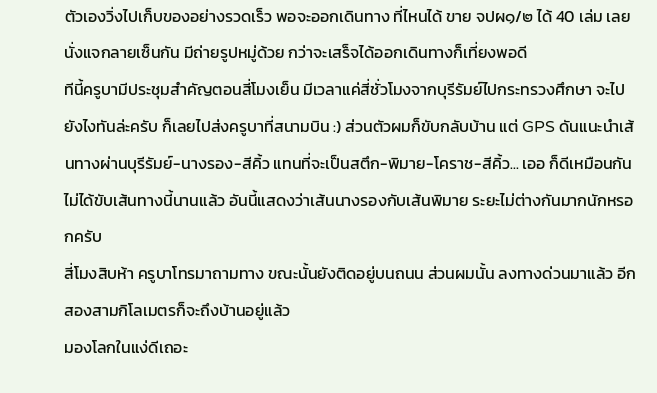ตัวเองวิ่งไปเก็บของอย่างรวดเร็ว พอจะออกเดินทาง ที่ไหนได้ ขาย จปผ๑/๒ ได้ 40 เล่ม เลยนั่งแจกลายเซ็นกัน มีถ่ายรูปหมู่ด้วย กว่าจะเสร็จได้ออกเดินทางก็เที่ยงพอดี
ทีนี้ครูบามีประชุมสำคัญตอนสี่โมงเย็น มีเวลาแค่สี่ชั่วโมงจากบุรีรัมย์ไปกระทรวงศึกษา จะไปยังไงทันล่ะครับ ก็เลยไปส่งครูบาที่สนามบิน :) ส่วนตัวผมก็ขับกลับบ้าน แต่ GPS ดันแนะนำเส้นทางผ่านบุรีรัมย์-นางรอง-สีคิ้ว แทนที่จะเป็นสตึก-พิมาย-โคราช-สีคิ้ว... เออ ก็ดีเหมือนกัน ไม่ได้ขับเส้นทางนี้นานแล้ว อันนี้แสดงว่าเส้นนางรองกับเส้นพิมาย ระยะไม่ต่างกันมากนักหรอกครับ
สี่โมงสิบห้า ครูบาโทรมาถามทาง ขณะนั้นยังติดอยู่บนถนน ส่วนผมนั้น ลงทางด่วนมาแล้ว อีกสองสามกิโลเมตรก็จะถึงบ้านอยู่แล้ว
มองโลกในแง่ดีเถอะ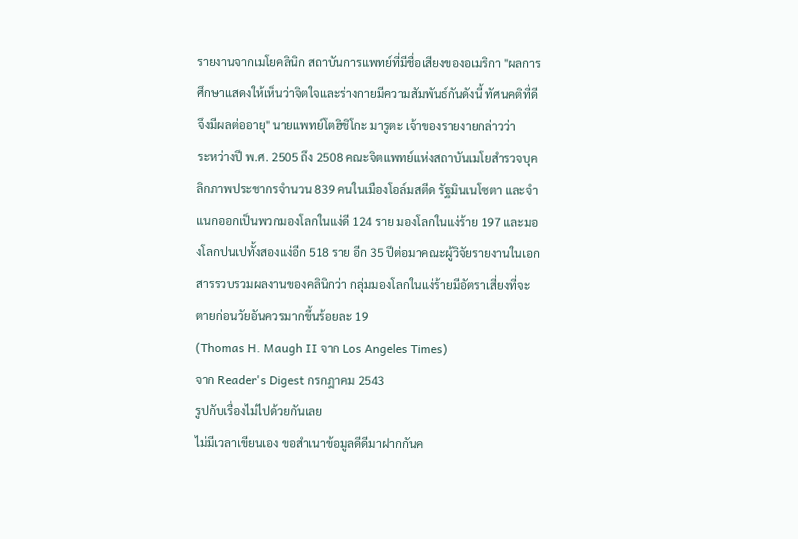รายงานจากเมโยคลินิก สถาบันการแพทย์ที่มีชื่อเสียงของอเมริกา "ผลการศึกษาแสดงให้เห็นว่าจิตใจและร่างกายมีความสัมพันธ์กันดังนี้ ทัศนคติที่ดีจึงมีผลต่ออายุ" นายแพทย์โตฮิชิโกะ มารูตะ เจ้าของรายงายกล่าวว่า
ระหว่างปี พ.ศ. 2505 ถึง 2508 คณะจิตแพทย์แห่งสถาบันเมโยสำรวจบุคลิกภาพประชากรจำนวน 839 คนในเมืองโอล์มสตีด รัฐมินเนโซตา และจำแนกออกเป็นพวกมองโลกในแง่ดี 124 ราย มองโลกในแง่ร้าย 197 และมองโลกปนเปทั้งสองแง่อีก 518 ราย อีก 35 ปีต่อมาคณะผู้วิจัยรายงานในเอกสารรวบรวมผลงานของคลินิกว่า กลุ่มมองโลกในแง่ร้ายมีอัตราเสี่ยงที่จะตายก่อนวัยอันควรมากขึ้นร้อยละ 19
(Thomas H. Maugh II จาก Los Angeles Times)
จาก Reader's Digest กรกฎาคม 2543
รูปกับเรื่องไม่ไปด้วยกันเลย
ไม่มีเวลาเขียนเอง ขอสำเนาข้อมูลดีดีมาฝากกันค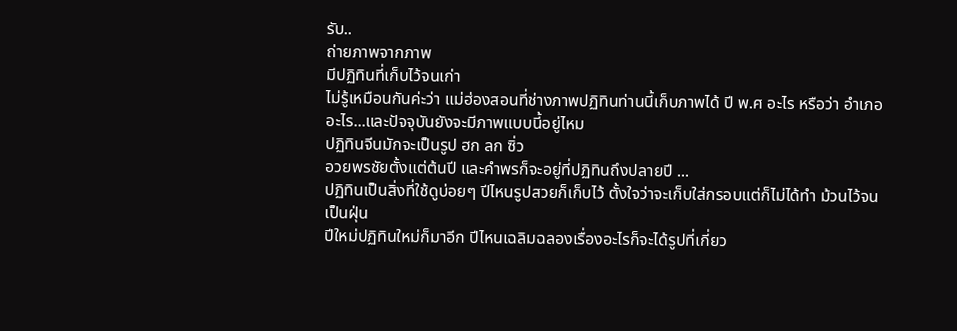รับ..
ถ่ายภาพจากภาพ
มีปฏิทินที่เก็บไว้จนเก่า
ไม่รู้เหมือนกันค่ะว่า แม่ฮ่องสอนที่ช่างภาพปฏิทินท่านนี้เก็บภาพได้ ปี พ.ศ อะไร หรือว่า อำเภออะไร...และปัจจุบันยังจะมีภาพแบบนี้อยู่ไหม
ปฏิทินจีนมักจะเป็นรูป ฮก ลก ซิ่ว
อวยพรชัยตั้งแต่ต้นปี และคำพรก็จะอยู่ที่ปฏิทินถึงปลายปี ...
ปฏิทินเป็นสิ่งที่ใช้ดูบ่อยๆ ปีไหนรูปสวยก็เก็บไว้ ตั้งใจว่าจะเก็บใส่กรอบแต่ก็ไม่ได้ทำ ม้วนไว้จนเป็นฝุ่น
ปีใหม่ปฏิทินใหม่ก็มาอีก ปีไหนเฉลิมฉลองเรื่องอะไรก็จะได้รูปที่เกี่ยว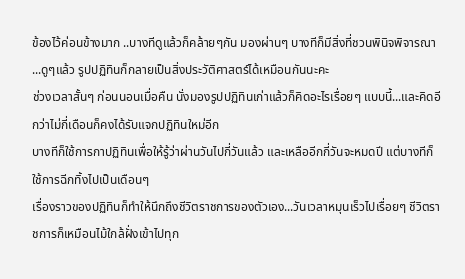ข้องไว้ค่อนข้างมาก ..บางทีดูแล้วก็คล้ายๆกัน มองผ่านๆ บางทีก็มีสิ่งที่ชวนพินิจพิจารณา ...ดูๆแล้ว รูปปฏิทินก็กลายเป็นสิ่งประวัติศาสตร์ได้เหมือนกันนะคะ
ช่วงเวลาสั้นๆ ก่อนนอนเมื่อคืน นั่งมองรูปปฏิทินเก่าแล้วก็คิดอะไรเรื่อยๆ แบบนี้...และคิดอีกว่าไม่กี่เดือนก็คงได้รับแจกปฏิทินใหม่อีก
บางทีก็ใช้การกาปฏิทินเพื่อให้รู้ว่าผ่านวันไปกี่วันแล้ว และเหลืออีกกี่วันจะหมดปี แต่บางทีก็ใช้การฉีกทิ้งไปเป็นเดือนๆ
เรื่องราวของปฏิทินก็ทำให้นึกถึงชีวิตราชการของตัวเอง...วันเวลาหมุนเร็วไปเรื่อยๆ ชีวิตราชการก็เหมือนไม้ใกล้ฝั่งเข้าไปทุก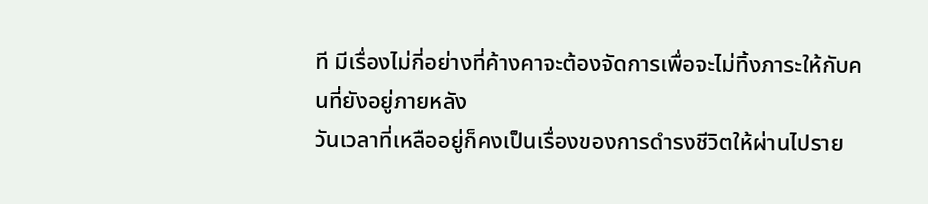ที มีเรื่องไม่กี่อย่างที่ค้างคาจะต้องจัดการเพื่อจะไม่ทิ้งภาระให้กับคนที่ยังอยู่ภายหลัง
วันเวลาที่เหลืออยู่ก็คงเป็นเรื่องของการดำรงชีวิตให้ผ่านไปราย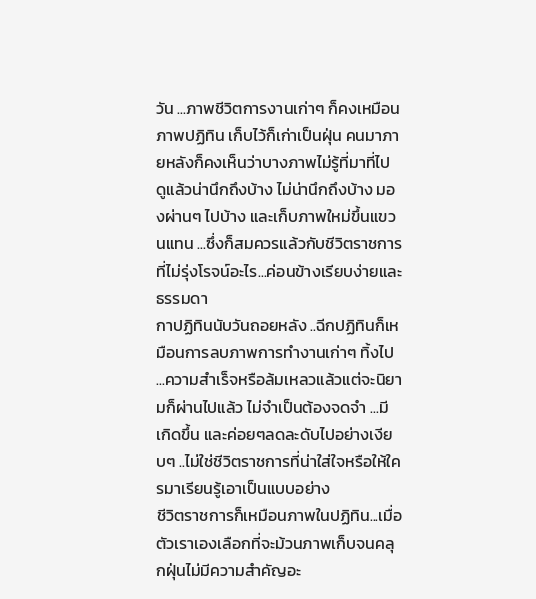วัน ...ภาพชีวิตการงานเก่าๆ ก็คงเหมือนภาพปฏิทิน เก็บไว้ก็เก่าเป็นฝุ่น คนมาภายหลังก็คงเห็นว่าบางภาพไม่รู้ที่มาที่ไป ดูแล้วน่านึกถึงบ้าง ไม่น่านึกถึงบ้าง มองผ่านๆ ไปบ้าง และเก็บภาพใหม่ขึ้นแขวนแทน ...ซึ่งก็สมควรแล้วกับชีวิตราชการที่ไม่รุ่งโรจน์อะไร...ค่อนข้างเรียบง่ายและธรรมดา
กาปฏิทินนับวันถอยหลัง ..ฉีกปฏิทินก็เหมือนการลบภาพการทำงานเก่าๆ ทิ้งไป ...ความสำเร็จหรือล้มเหลวแล้วแต่จะนิยามก็ผ่านไปแล้ว ไม่จำเป็นต้องจดจำ ...มีเกิดขึ้น และค่อยๆลดละดับไปอย่างเงียบๆ ..ไม่ใช่ชีวิตราชการที่น่าใส่ใจหรือให้ใครมาเรียนรู้เอาเป็นแบบอย่าง
ชีวิตราชการก็เหมือนภาพในปฏิทิน...เมื่อตัวเราเองเลือกที่จะม้วนภาพเก็บจนคลุกฝุ่นไม่มีความสำคัญอะ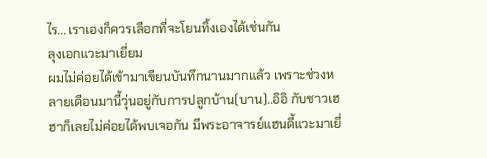ไร... เราเองก็ควรเลือกที่จะโยนทิ้งเองได้เช่นกัน
ลุงเอกแวะมาเยี่ยม
ผมไม่ค่อยได้เข้ามาเขียนบันทึกนานมากแล้ว เพราะช่วงหลายเดือนมานี้วุ่นอยู่กับการปลูกบ้าน(บาน)..อิอิ กับชาวเฮฮาก็เลยไม่ค่อยได้พบเจอกัน มีพระอาจารย์แฮนดี้แวะมาเยี่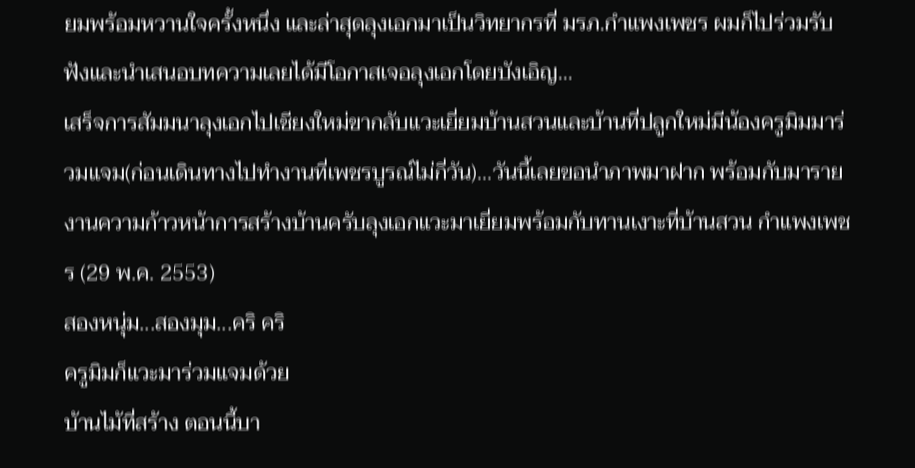ยมพร้อมหวานใจครั้งหนึ่ง และล่าสุดลุงเอกมาเป็นวิทยากรที่ มรภ.กำแพงเพชร ผมก็ไปร่วมรับฟังและนำเสนอบทความเลยได้มีโอกาสเจอลุงเอกโดยบังเอิญ...
เสร็จการสัมมนาลุงเอกไปเชียงใหม่ขากลับแวะเยี่ยมบ้านสวนและบ้านที่ปลูกใหม่มีน้องครูมิมมาร่วมแจม(ก่อนเดินทางไปทำงานที่เพชรบูรณ์ไม่กี่วัน)...วันนี้เลยขอนำภาพมาฝาก พร้อมกับมารายงานความก้าวหน้าการสร้างบ้านครับลุงเอกแวะมาเยี่ยมพร้อมกับทานเงาะที่บ้านสวน กำแพงเพชร (29 พ.ค. 2553)
สองหนุ่ม...สองมุม...คริ คริ
ครูมิมก็แวะมาร่วมแจมด้วย
บ้านไม้ที่สร้าง ตอนนี้บา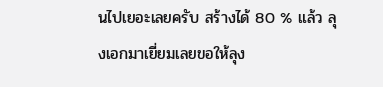นไปเยอะเลยครับ สร้างได้ 80 % แล้ว ลุงเอกมาเยี่ยมเลยขอให้ลุง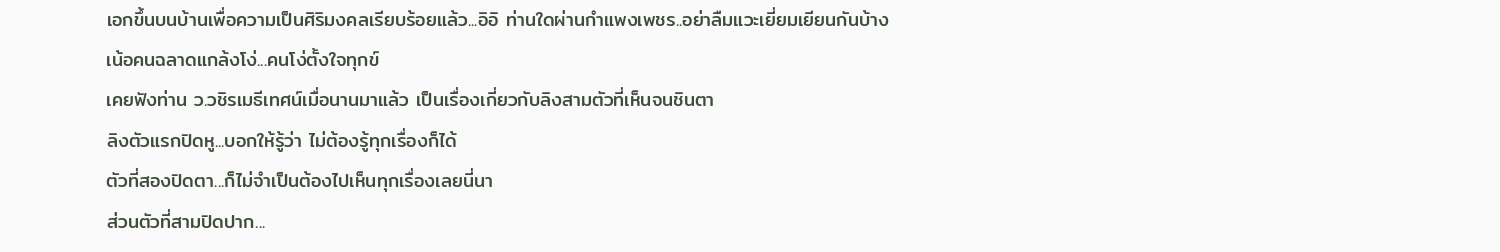เอกขึ้นบนบ้านเพื่อความเป็นศิริมงคลเรียบร้อยแล้ว...อิอิ ท่านใดผ่านกำแพงเพชร..อย่าลืมแวะเยี่ยมเยียนกันบ้างเน้อคนฉลาดแกล้งโง่...คนโง่ตั้งใจทุกข์
เคยฟังท่าน ว.วชิรเมธีเทศน์เมื่อนานมาแล้ว เป็นเรื่องเกี่ยวกับลิงสามตัวที่เห็นจนชินตา
ลิงตัวแรกปิดหู...บอกให้รู้ว่า ไม่ต้องรู้ทุกเรื่องก็ได้
ตัวที่สองปิดตา...ก็ไม่จำเป็นต้องไปเห็นทุกเรื่องเลยนี่นา
ส่วนตัวที่สามปิดปาก...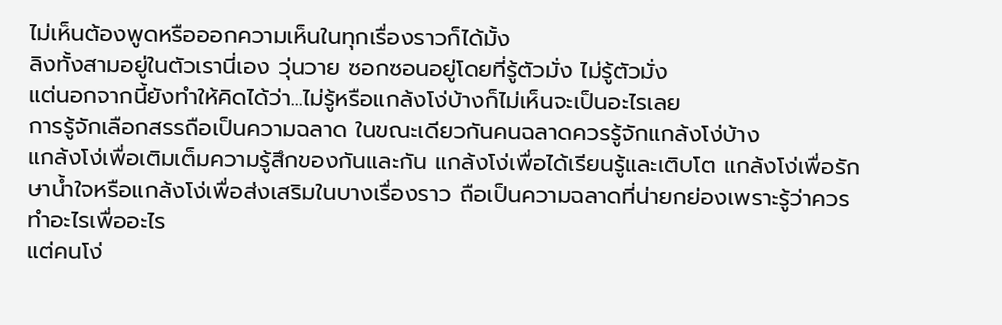ไม่เห็นต้องพูดหรือออกความเห็นในทุกเรื่องราวก็ได้มั้ง
ลิงทั้งสามอยู่ในตัวเรานี่เอง วุ่นวาย ซอกซอนอยู่โดยที่รู้ตัวมั่ง ไม่รู้ตัวมั่ง
แต่นอกจากนี้ยังทำให้คิดได้ว่า...ไม่รู้หรือแกล้งโง่บ้างก็ไม่เห็นจะเป็นอะไรเลย
การรู้จักเลือกสรรถือเป็นความฉลาด ในขณะเดียวกันคนฉลาดควรรู้จักแกล้งโง่บ้าง
แกล้งโง่เพื่อเติมเต็มความรู้สึกของกันและกัน แกล้งโง่เพื่อได้เรียนรู้และเติบโต แกล้งโง่เพื่อรักษาน้ำใจหรือแกล้งโง่เพื่อส่งเสริมในบางเรื่องราว ถือเป็นความฉลาดที่น่ายกย่องเพราะรู้ว่าควรทำอะไรเพื่ออะไร
แต่คนโง่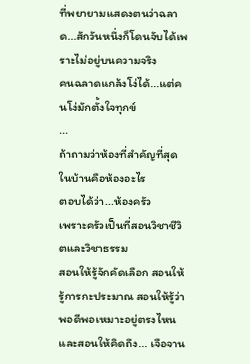ที่พยายามแสดงตนว่าฉลาด...สักวันหนึ่งก็โดนจับได้เพราะไม่อยู่บนความจริง
คนฉลาดแกล้งโง่ได้...แต่คนโง่มักตั้งใจทุกข์
...
ถ้าถามว่าห้องที่สำคัญที่สุดในบ้านคือห้องอะไร
ตอบได้ว่า...ห้องครัว
เพราะครัวเป็นที่สอนวิชาชีวิตและวิชาธรรม
สอนให้รู้จักคัดเลือก สอนให้รู้การกะประมาณ สอนให้รู้ว่าพอดีพอเหมาะอยู่ตรงไหน และสอนให้คิดถึง... เจือจาน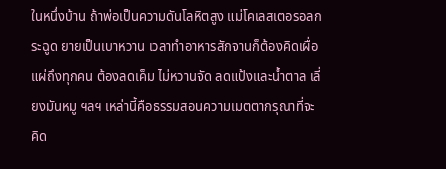ในหนึ่งบ้าน ถ้าพ่อเป็นความดันโลหิตสูง แม่โคเลสเตอรอลกระฉูด ยายเป็นเบาหวาน เวลาทำอาหารสักจานก็ต้องคิดเผื่อแผ่ถึงทุกคน ต้องลดเค็ม ไม่หวานจัด ลดแป้งและน้ำตาล เลี่ยงมันหมู ฯลฯ เหล่านี้คือธรรมสอนความเมตตากรุณาที่จะคิด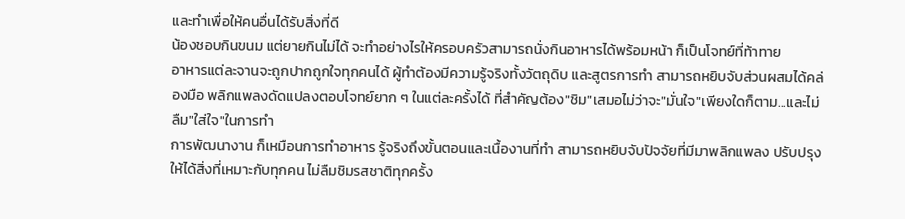และทำเพื่อให้คนอื่นได้รับสิ่งที่ดี
น้องชอบกินขนม แต่ยายกินไม่ได้ จะทำอย่างไรให้ครอบครัวสามารถนั่งกินอาหารได้พร้อมหน้า ก็เป็นโจทย์ที่ท้าทาย
อาหารแต่ละจานจะถูกปากถูกใจทุกคนได้ ผู้ทำต้องมีความรู้จริงทั้งวัตถุดิบ และสูตรการทำ สามารถหยิบจับส่วนผสมได้คล่องมือ พลิกแพลงดัดแปลงตอบโจทย์ยาก ๆ ในแต่ละครั้งได้ ที่สำคัญต้อง"ชิม"เสมอไม่ว่าจะ"มั่นใจ"เพียงใดก็ตาม...และไม่ลืม"ใส่ใจ"ในการทำ
การพัฒนางาน ก็เหมือนการทำอาหาร รู้จริงถึงขั้นตอนและเนื้องานที่ทำ สามารถหยิบจับปัจจัยที่มีมาพลิกแพลง ปรับปรุงให้ได้สิ่งที่เหมาะกับทุกคน ไม่ลืมชิมรสชาติทุกครั้ง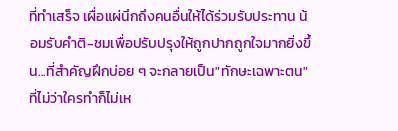ที่ทำเสร็จ เผื่อแผ่นึกถึงคนอื่นให้ได้ร่วมรับประทาน น้อมรับคำติ-ชมเพื่อปรับปรุงให้ถูกปากถูกใจมากยิ่งขึ้น...ที่สำคัญฝึกบ่อย ๆ จะกลายเป็น"ทักษะเฉพาะตน"ที่ไม่ว่าใครทำก็ไม่เห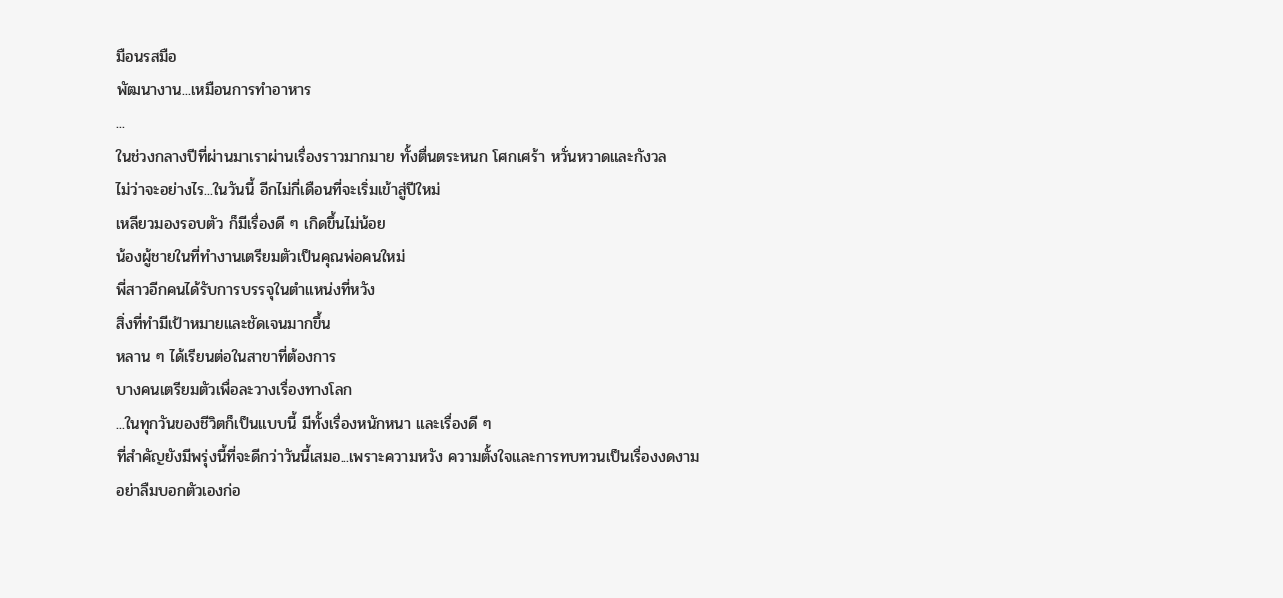มือนรสมือ
พัฒนางาน...เหมือนการทำอาหาร
...
ในช่วงกลางปีที่ผ่านมาเราผ่านเรื่องราวมากมาย ทั้งตื่นตระหนก โศกเศร้า หวั่นหวาดและกังวล
ไม่ว่าจะอย่างไร...ในวันนี้ อีกไม่กี่เดือนที่จะเริ่มเข้าสู่ปีใหม่
เหลียวมองรอบตัว ก็มีเรื่องดี ๆ เกิดขึ้นไม่น้อย
น้องผู้ชายในที่ทำงานเตรียมตัวเป็นคุณพ่อคนใหม่
พี่สาวอีกคนได้รับการบรรจุในตำแหน่งที่หวัง
สิ่งที่ทำมีเป้าหมายและชัดเจนมากขึ้น
หลาน ๆ ได้เรียนต่อในสาขาที่ต้องการ
บางคนเตรียมตัวเพื่อละวางเรื่องทางโลก
...ในทุกวันของชีวิตก็เป็นแบบนี้ มีทั้งเรื่องหนักหนา และเรื่องดี ๆ
ที่สำคัญยังมีพรุ่งนี้ที่จะดีกว่าวันนี้เสมอ...เพราะความหวัง ความตั้งใจและการทบทวนเป็นเรื่องงดงาม
อย่าลืมบอกตัวเองก่อ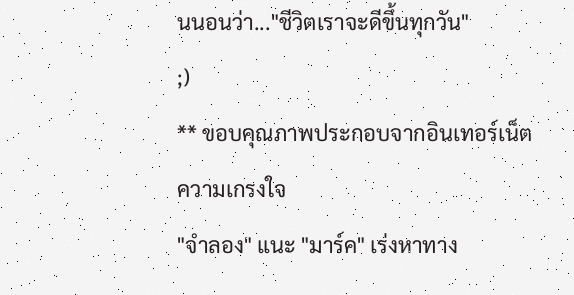นนอนว่า..."ชีวิตเราจะดีขึ้นทุกวัน"
;)
** ขอบคุณภาพประกอบจากอินเทอร์เน็ต
ความเกรงใจ
"จำลอง" แนะ "มาร์ค" เร่งหาทาง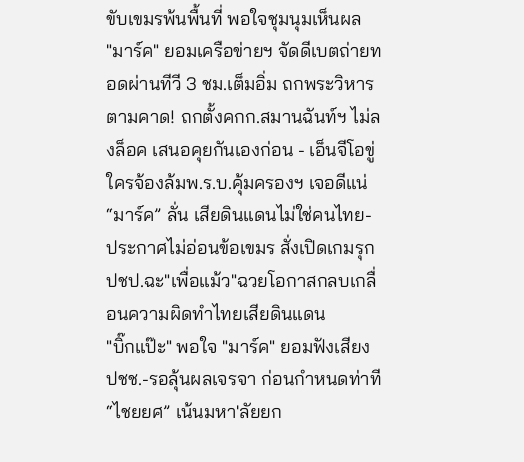ขับเขมรพ้นพื้นที่ พอใจชุมนุมเห็นผล
"มาร์ค" ยอมเครือข่ายฯ จัดดีเบตถ่ายทอดผ่านทีวี 3 ชม.เต็มอิ่ม ถกพระวิหาร
ตามคาด! ถกตั้งคกก.สมานฉันท์ฯ ไม่ลงล็อค เสนอคุยกันเองก่อน - เอ็นจีโอขู่ใครจ้องล้มพ.ร.บ.คุ้มครองฯ เจอดีแน่
“มาร์ค” ลั่น เสียดินแดนไม่ใช่คนไทย-ประกาศไม่อ่อนข้อเขมร สั่งเปิดเกมรุก
ปชป.ฉะ"เพื่อแม้ว"ฉวยโอกาสกลบเกลื่อนความผิดทำไทยเสียดินแดน
"บิ๊กแป๊ะ" พอใจ "มาร์ค" ยอมฟังเสียง ปชช.-รอลุ้นผลเจรจา ก่อนกำหนดท่าที
“ไชยยศ” เน้นมหา'ลัยยก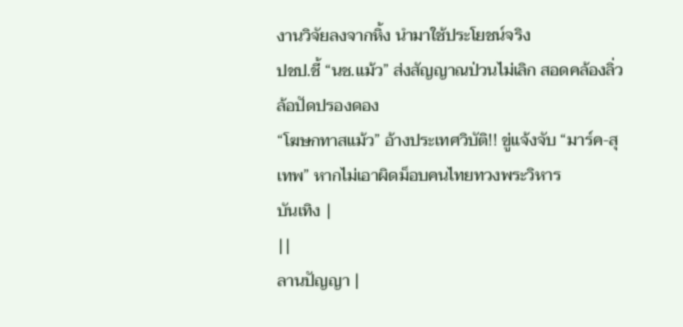งานวิจัยลงจากหิ้ง นำมาใช้ประโยชน์จริง
ปชป.ชี้ “นช.แม้ว” ส่งสัญญาณป่วนไม่เลิก สอดคล้องลิ่วล้อปัดปรองดอง
“โฆษกทาสแม้ว” อ้างประเทศวิบัติ!! ขู่แจ้งจับ “มาร์ค-สุเทพ” หากไม่เอาผิดม็อบคนไทยทวงพระวิหาร
บันเทิง |
||
ลานปัญญา |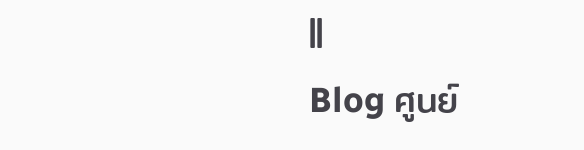||
Blog ศูนย์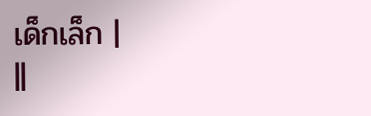เด็กเล็ก |
||